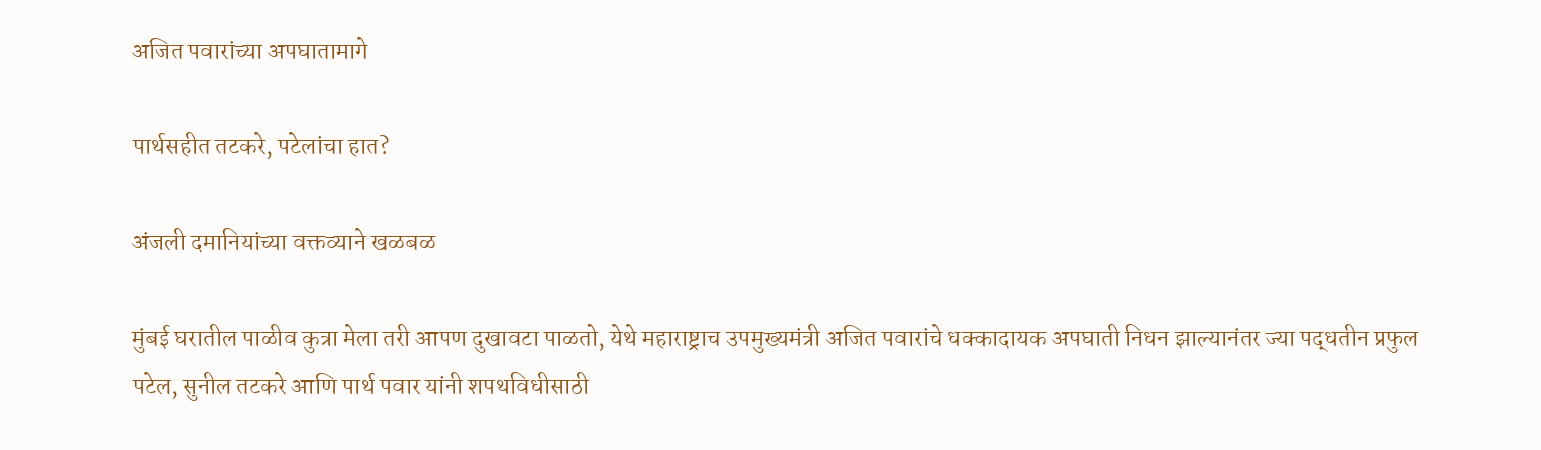अजित पवारांच्या अपघातामागे

पार्थसहीत तटकरे, पटेलांचा हात?

अंजली दमानियांच्या वक्तव्याने खळबळ

मुंबई घरातील पाळीव कुत्रा मेला तरी आपण दुखावटा पाळतो, येथे महाराष्ट्राच उपमुख्यमंत्री अजित पवारांचे धक्कादायक अपघाती निधन झाल्यानंतर ज्या पद्धतीन प्रफुल पटेल, सुनील तटकरे आणि पार्थ पवार यांनी शपथविधीसाठी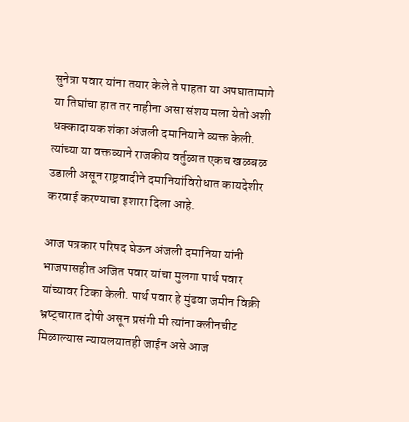सुनेत्रा पवार यांना तयार केले ते पाहता या अपघातामागे या तिघांचा हात तर नाहीना असा संशय मला येतो अशी धक्कादायक शंका अंजली दमानियाने व्यक्त केली. त्यांच्या या वक्तव्याने राजकीय वर्तुळात एकच खळबळ उडाली असून राष्ट्रवादीने दमानियांविरोधात कायदेशीर करवाई करण्याचा इशारा दिला आहे.

आज पत्रकार परिषद घेऊन अंजली दमानिया यांनी भाजपासहीत अजित पवार यांचा मुलगा पार्थ पवार यांच्यावर टिका केली. पार्थ पवार हे मुंढवा जमीन विक्री भ्रष्ट्चारात दोषी असून प्रसंगी मी त्यांना क्लीनचीट मिळाल्यास न्यायलयातही जाईन असे आज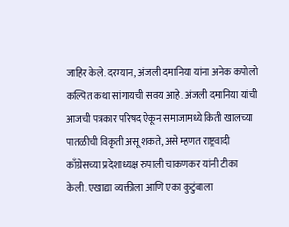जाहिर केले. दरम्यान, अंजली दमानिया यांना अनेक कपोलो कल्पित कथा सांगायची सवय आहे. अंजली दमानिया यांची आजची पत्रकार परिषद ऐकून समाजामध्ये किती खालच्या पातळीची विकृती असू शकते, असे म्हणत राष्ट्रवादी काँग्रेसच्या प्रदेशाध्यक्ष रुपाली चाकणकर यांनी टीका केली. एखाद्या व्यक्तीला आणि एका कुटुंबाला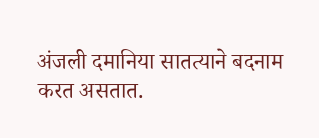अंजली दमानिया सातत्याने बदनाम करत असतात.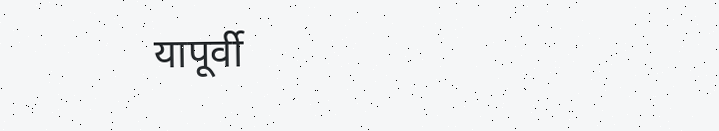यापूर्वी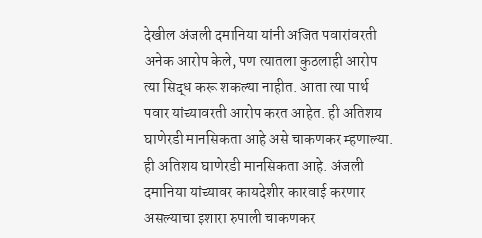देखील अंजली दमानिया यांनी अजित पवारांवरती अनेक आरोप केले, पण त्यातला कुठलाही आरोप त्या सिद्ध करू शकल्या नाहीत. आता त्या पार्थ पवार यांच्यावरती आरोप करत आहेत. ही अतिशय घाणेरडी मानसिकता आहे असे चाकणकर म्हणाल्या. ही अतिशय घाणेरडी मानसिकता आहे. अंजली दमानिया यांच्यावर कायदेशीर कारवाई करणार असल्याचा इशारा रुपाली चाकणकर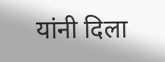यांनी दिला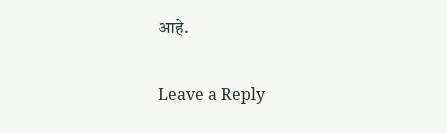आहे.

Leave a Reply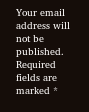Your email address will not be published. Required fields are marked *